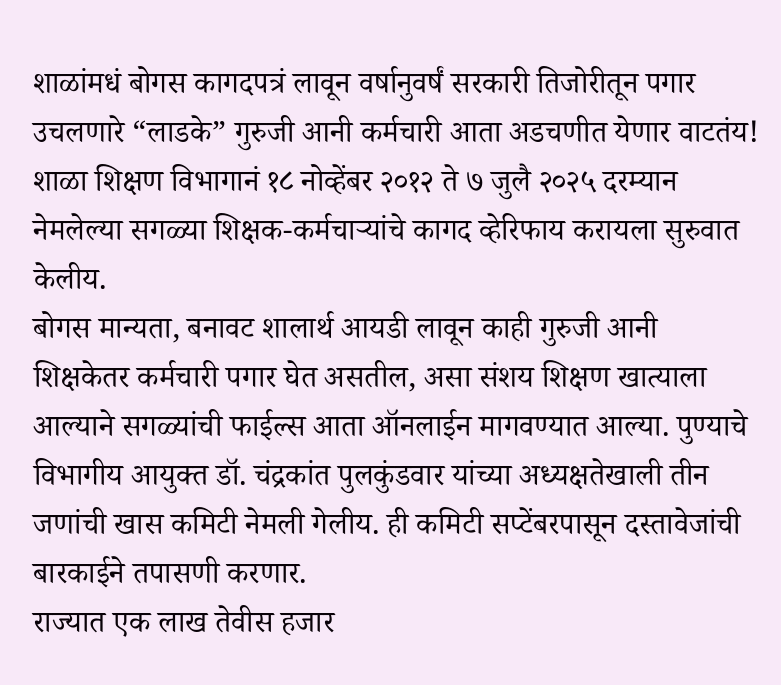शाळांमधं बोगस कागदपत्रं लावून वर्षानुवर्षं सरकारी तिजोरीतून पगार उचलणारे “लाडके” गुरुजी आनी कर्मचारी आता अडचणीत येणार वाटतंय! शाळा शिक्षण विभागानं १८ नोव्हेंबर २०१२ ते ७ जुलै २०२५ दरम्यान नेमलेल्या सगळ्या शिक्षक-कर्मचाऱ्यांचे कागद व्हेरिफाय करायला सुरुवात केलीय.
बोगस मान्यता, बनावट शालार्थ आयडी लावून काही गुरुजी आनी शिक्षकेतर कर्मचारी पगार घेत असतील, असा संशय शिक्षण खात्याला आल्याने सगळ्यांची फाईल्स आता ऑनलाईन मागवण्यात आल्या. पुण्याचे विभागीय आयुक्त डॉ. चंद्रकांत पुलकुंडवार यांच्या अध्यक्षतेखाली तीन जणांची खास कमिटी नेमली गेलीय. ही कमिटी सप्टेंबरपासून दस्तावेजांची बारकाईने तपासणी करणार.
राज्यात एक लाख तेवीस हजार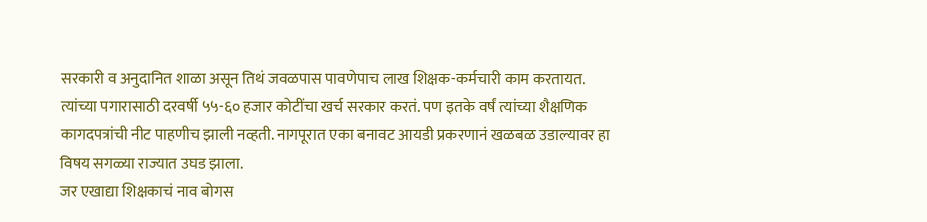सरकारी व अनुदानित शाळा असून तिथं जवळपास पावणेपाच लाख शिक्षक-कर्मचारी काम करतायत. त्यांच्या पगारासाठी दरवर्षी ५५-६० हजार कोटींचा खर्च सरकार करतं. पण इतके वर्षं त्यांच्या शैक्षणिक कागदपत्रांची नीट पाहणीच झाली नव्हती. नागपूरात एका बनावट आयडी प्रकरणानं खळबळ उडाल्यावर हा विषय सगळ्या राज्यात उघड झाला.
जर एखाद्या शिक्षकाचं नाव बोगस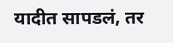यादीत सापडलं, तर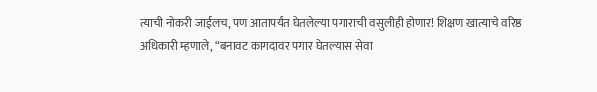त्याची नोकरी जाईलच, पण आतापर्यंत घेतलेल्या पगाराची वसुलीही होणार! शिक्षण खात्याचे वरिष्ठ अधिकारी म्हणाले, “बनावट कागदावर पगार घेतल्यास सेवा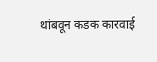थांबवून कडक कारवाई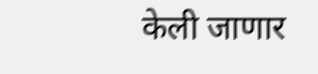केली जाणार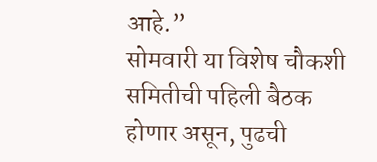आहे.”
सोमवारी या विशेष चौकशी समितीची पहिली बैठक होणार असून, पुढची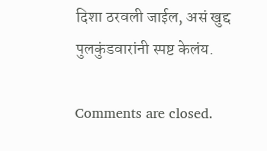दिशा ठरवली जाईल, असं खुद्द पुलकुंडवारांनी स्पष्ट केलंय.

Comments are closed.